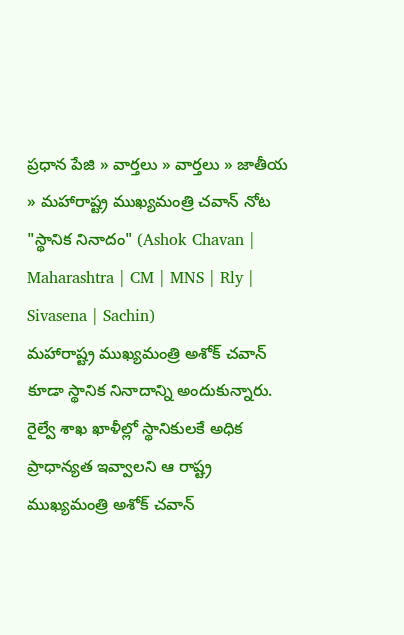ప్రధాన పేజి » వార్తలు » వార్తలు » జాతీయ » మహారాష్ట్ర ముఖ్యమంత్రి చవాన్ నోట "స్థానిక నినాదం" (Ashok Chavan | Maharashtra | CM | MNS | Rly | Sivasena | Sachin)
మహారాష్ట్ర ముఖ్యమంత్రి అశోక్ చవాన్ కూడా స్థానిక నినాదాన్ని అందుకున్నారు. రైల్వే శాఖ ఖాళీల్లో స్థానికులకే అధిక ప్రాధాన్యత ఇవ్వాలని ఆ రాష్ట్ర ముఖ్యమంత్రి అశోక్ చవాన్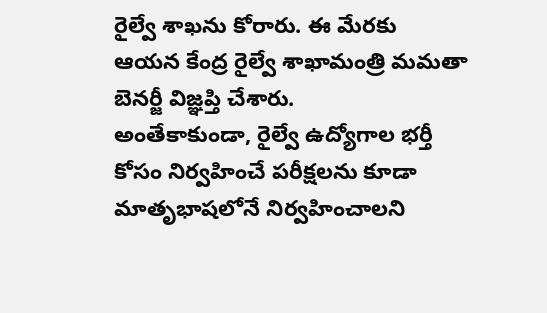రైల్వే శాఖను కోరారు. ఈ మేరకు ఆయన కేంద్ర రైల్వే శాఖామంత్రి మమతా బెనర్జీ విజ్ఞప్తి చేశారు.
అంతేకాకుండా, రైల్వే ఉద్యోగాల భర్తీ కోసం నిర్వహించే పరీక్షలను కూడా మాతృభాషలోనే నిర్వహించాలని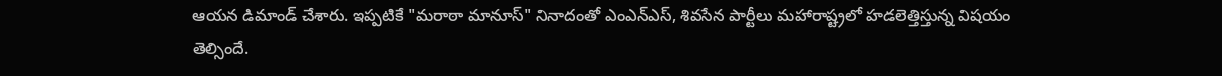ఆయన డిమాండ్ చేశారు. ఇప్పటికే "మరాఠా మానూస్" నినాదంతో ఎంఎన్ఎస్, శివసేన పార్టీలు మహారాష్ట్రలో హడలెత్తిస్తున్న విషయం తెల్సిందే.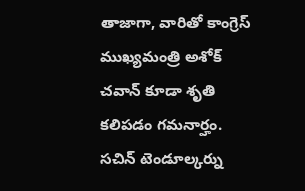తాజాగా, వారితో కాంగ్రెస్ ముఖ్యమంత్రి అశోక్ చవాన్ కూడా శృతి కలిపడం గమనార్హం. సచిన్ టెండూల్కర్ను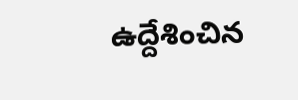ఉద్దేశించిన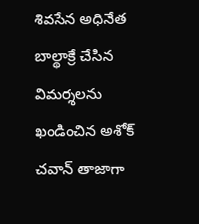శివసేన అధినేత బాల్థాక్రే చేసిన విమర్శలను ఖండించిన అశోక్ చవాన్ తాజాగా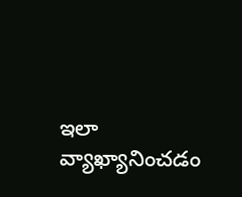ఇలా వ్యాఖ్యానించడం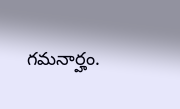గమనార్హం.